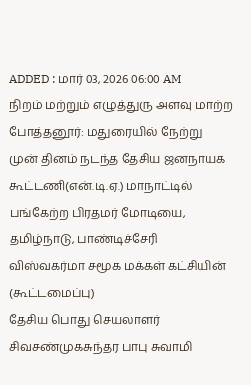ADDED : மார் 03, 2026 06:00 AM
நிறம் மற்றும் எழுத்துரு அளவு மாற்ற
போத்தனூர்: மதுரையில் நேற்று முன் தினம் நடந்த தேசிய ஜனநாயக கூட்டணி(என்.டி.ஏ.) மாநாட்டில் பங்கேற்ற பிரதமர் மோடியை, தமிழ்நாடு, பாண்டிச்சேரி விஸ்வகர்மா சமூக மக்கள் கட்சியின் (கூட்டமைப்பு)
தேசிய பொது செயலாளர் சிவசண்முகசுந்தர பாபு சுவாமி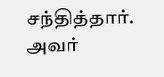சந்தித்தார். அவர்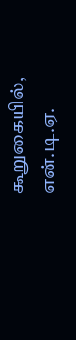கூறுகையில், என்.டி.ஏ.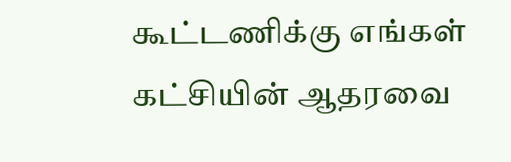கூட்டணிக்கு எங்கள் கட்சியின் ஆதரவை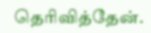தெரிவித்தேன்.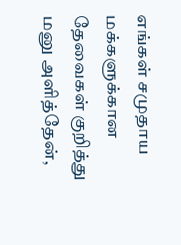எங்கள் சமுதாய மக்களுக்கான தேவைகள் குறித்து மனு அளித்தேன்,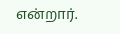என்றார்.